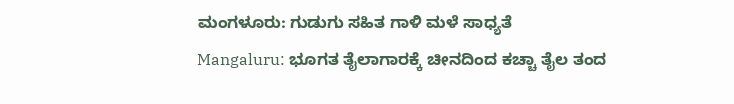ಮಂಗಳೂರು: ಗುಡುಗು ಸಹಿತ ಗಾಳಿ ಮಳೆ ಸಾಧ್ಯತೆ
Mangaluru: ಭೂಗತ ತೈಲಾಗಾರಕ್ಕೆ ಚೀನದಿಂದ ಕಚ್ಚಾ ತೈಲ ತಂದ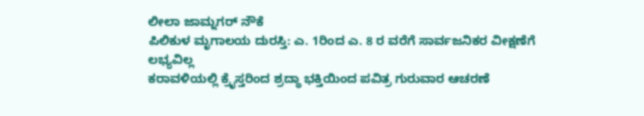ಲೀಲಾ ಜಾಮ್ನಗರ್ ನೌಕೆ
ಪಿಲಿಕುಳ ಮೃಗಾಲಯ ದುರಸ್ತಿ: ಎ. 1ರಿಂದ ಎ. 8 ರ ವರೆಗೆ ಸಾರ್ವಜನಿಕರ ವೀಕ್ಷಣೆಗೆ ಲಭ್ಯವಿಲ್ಲ
ಕರಾವಳಿಯಲ್ಲಿ ಕ್ರೈಸ್ತರಿಂದ ಶ್ರದ್ಧಾ ಭಕ್ತಿಯಿಂದ ಪವಿತ್ರ ಗುರುವಾರ ಆಚರಣೆ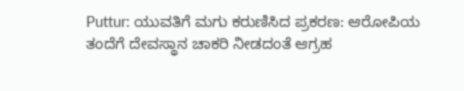Puttur: ಯುವತಿಗೆ ಮಗು ಕರುಣಿಸಿದ ಪ್ರಕರಣ: ಆರೋಪಿಯ ತಂದೆಗೆ ದೇವಸ್ಥಾನ ಚಾಕರಿ ನೀಡದಂತೆ ಆಗ್ರಹ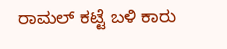ರಾಮಲ್ ಕಟ್ಟೆ ಬಳಿ ಕಾರು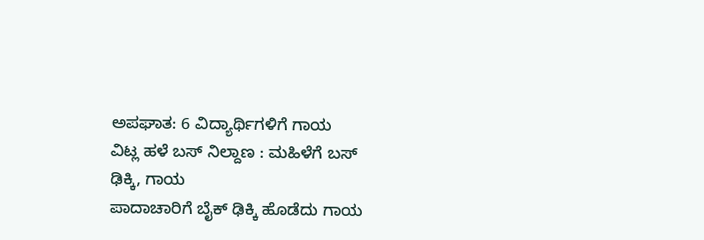ಅಪಘಾತ: 6 ವಿದ್ಯಾರ್ಥಿಗಳಿಗೆ ಗಾಯ
ವಿಟ್ಲ ಹಳೆ ಬಸ್ ನಿಲ್ದಾಣ : ಮಹಿಳೆಗೆ ಬಸ್ ಢಿಕ್ಕಿ, ಗಾಯ
ಪಾದಾಚಾರಿಗೆ ಬೈಕ್ ಢಿಕ್ಕಿ ಹೊಡೆದು ಗಾಯ